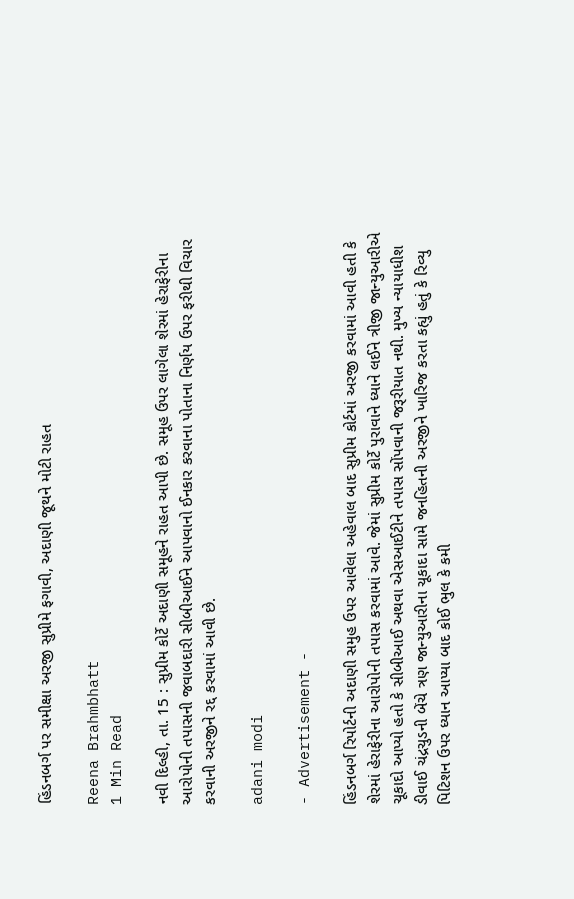હિંડનબર્ગ પર સમીક્ષા અરજી સુપ્રીમે ફગાવી, અદાણી જૂથને મોટી રાહત

Reena Brahmbhatt
1 Min Read

નવી દિલ્હી, તા. 15 : સુપ્રીમ કોર્ટે અદાણી સમૂહને રાહત આપી છે. સમૂહ ઉપર લાગેલા શેરમાં હેરાફેરીના આરોપોની તપાસની જવાબદારી સીબીઆઈને આપવાનો ઈનકાર કરવાના પોતાના નિર્ણય ઉપર ફરીથી વિચાર કરવાની અરજીને રદ્દ કરવામાં આવી છે.

adani modi

- Advertisement -

હિંડનબર્ગ રિપોર્ટની અદાણી સમુહ ઉપર આવેલા અહેવાલ બાદ સુપ્રીમ કોર્ટમાં અરજી કરવામાં આવી હતી કે શેરમાં હેરાફેરીના આરોપોની તપાસ કરવામાં આવે. જેમાં સુપ્રીમ કોર્ટે પુરાવાને ધ્યાને લઈને ત્રીજી જાન્યુઆરીએ ચૂકાદો આપ્યો હતો કે સીબીઆઈ અથવા એસઆઈટીને તપાસ સોંપવાની જરૂરીયાત નથી. મુખ્ય ન્યાયાધીશ ડીવાઈ ચંદ્રચુડની બેંચે ત્રણ જાન્યુઆરીના ચૂકાદા સામે જનહિતની અરજીને ખારિજ કરતા કહ્યું હતું કે રિવ્યુ પિટિશન ઉપર ધ્યાન આપ્યા બાદ કોઈ ભુલ કે કમી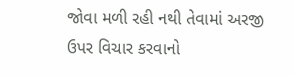જોવા મળી રહી નથી તેવામાં અરજી ઉપર વિચાર કરવાનો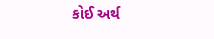કોઈ અર્થ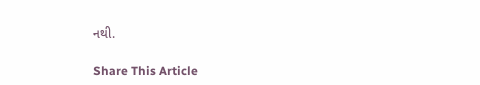નથી.

Share This Article